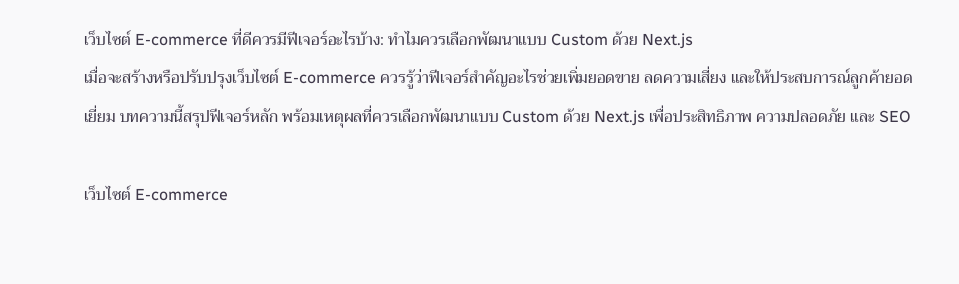เว็บไซต์ E-commerce ที่ดีควรมีฟีเจอร์อะไรบ้าง: ทำไมควรเลือกพัฒนาแบบ Custom ด้วย Next.js
เมื่อจะสร้างหรือปรับปรุงเว็บไซต์ E-commerce ควรรู้ว่าฟีเจอร์สำคัญอะไรช่วยเพิ่มยอดขาย ลดความเสี่ยง และให้ประสบการณ์ลูกค้ายอดเยี่ยม บทความนี้สรุปฟีเจอร์หลัก พร้อมเหตุผลที่ควรเลือกพัฒนาแบบ Custom ด้วย Next.js เพื่อประสิทธิภาพ ความปลอดภัย และ SEO

เว็บไซต์ E-commerce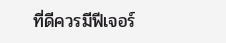ที่ดีควรมีฟีเจอร์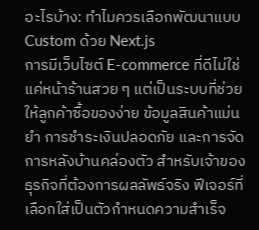อะไรบ้าง: ทำไมควรเลือกพัฒนาแบบ Custom ด้วย Next.js
การมีเว็บไซต์ E-commerce ที่ดีไม่ใช่แค่หน้าร้านสวย ๆ แต่เป็นระบบที่ช่วยให้ลูกค้าซื้อของง่าย ข้อมูลสินค้าแม่นยำ การชำระเงินปลอดภัย และการจัดการหลังบ้านคล่องตัว สำหรับเจ้าของธุรกิจที่ต้องการผลลัพธ์จริง ฟีเจอร์ที่เลือกใส่เป็นตัวกำหนดความสำเร็จ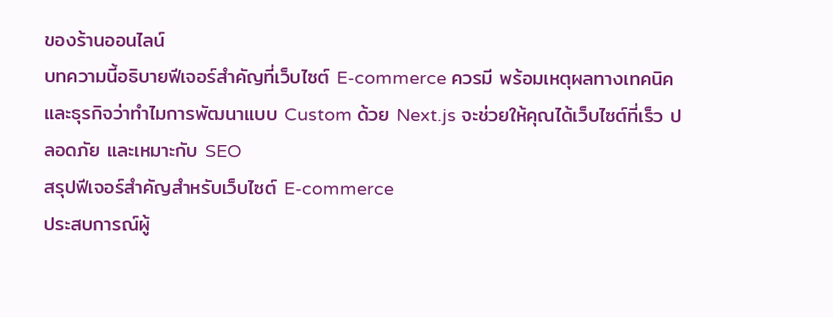ของร้านออนไลน์
บทความนี้อธิบายฟีเจอร์สำคัญที่เว็บไซต์ E-commerce ควรมี พร้อมเหตุผลทางเทคนิคและธุรกิจว่าทำไมการพัฒนาแบบ Custom ด้วย Next.js จะช่วยให้คุณได้เว็บไซต์ที่เร็ว ปลอดภัย และเหมาะกับ SEO
สรุปฟีเจอร์สำคัญสำหรับเว็บไซต์ E-commerce
ประสบการณ์ผู้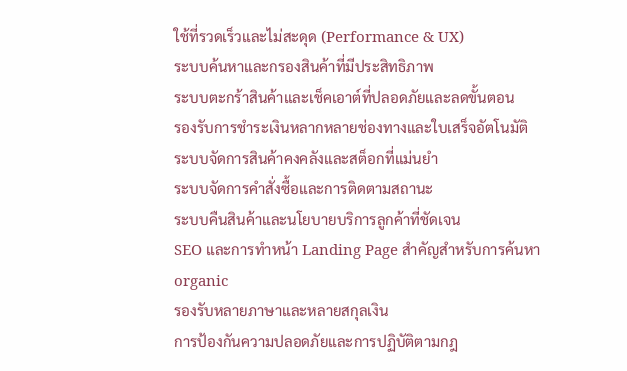ใช้ที่รวดเร็วและไม่สะดุด (Performance & UX)
ระบบค้นหาและกรองสินค้าที่มีประสิทธิภาพ
ระบบตะกร้าสินค้าและเช็คเอาต์ที่ปลอดภัยและลดขั้นตอน
รองรับการชำระเงินหลากหลายช่องทางและใบเสร็จอัตโนมัติ
ระบบจัดการสินค้าคงคลังและสต็อกที่แม่นยำ
ระบบจัดการคำสั่งซื้อและการติดตามสถานะ
ระบบคืนสินค้าและนโยบายบริการลูกค้าที่ชัดเจน
SEO และการทำหน้า Landing Page สำคัญสำหรับการค้นหา organic
รองรับหลายภาษาและหลายสกุลเงิน
การป้องกันความปลอดภัยและการปฏิบัติตามกฎ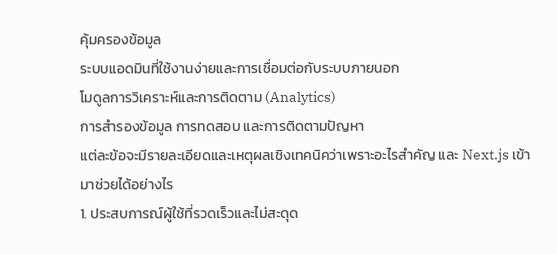คุ้มครองข้อมูล
ระบบแอดมินที่ใช้งานง่ายและการเชื่อมต่อกับระบบภายนอก
โมดูลการวิเคราะห์และการติดตาม (Analytics)
การสำรองข้อมูล การทดสอบ และการติดตามปัญหา
แต่ละข้อจะมีรายละเอียดและเหตุผลเชิงเทคนิคว่าเพราะอะไรสำคัญ และ Next.js เข้ามาช่วยได้อย่างไร
1. ประสบการณ์ผู้ใช้ที่รวดเร็วและไม่สะดุด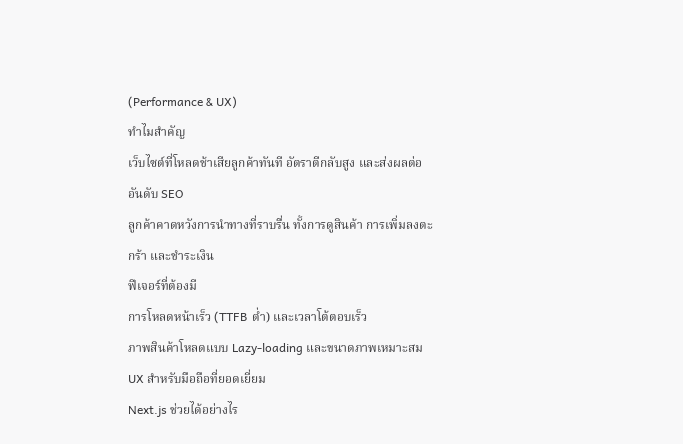(Performance & UX)
ทำไมสำคัญ
เว็บไซต์ที่โหลดช้าเสียลูกค้าทันที อัตราตีกลับสูง และส่งผลต่ออันดับ SEO
ลูกค้าคาดหวังการนำทางที่ราบรื่น ทั้งการดูสินค้า การเพิ่มลงตะกร้า และชำระเงิน
ฟีเจอร์ที่ต้องมี
การโหลดหน้าเร็ว (TTFB ต่ำ) และเวลาโต้ตอบเร็ว
ภาพสินค้าโหลดแบบ Lazy-loading และขนาดภาพเหมาะสม
UX สำหรับมือถือที่ยอดเยี่ยม
Next.js ช่วยได้อย่างไร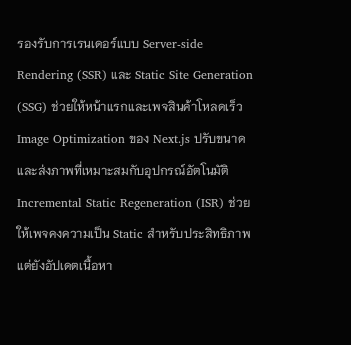รองรับการเรนเดอร์แบบ Server-side Rendering (SSR) และ Static Site Generation (SSG) ช่วยให้หน้าแรกและเพจสินค้าโหลดเร็ว
Image Optimization ของ Next.js ปรับขนาดและส่งภาพที่เหมาะสมกับอุปกรณ์อัตโนมัติ
Incremental Static Regeneration (ISR) ช่วยให้เพจคงความเป็น Static สำหรับประสิทธิภาพ แต่ยังอัปเดตเนื้อหา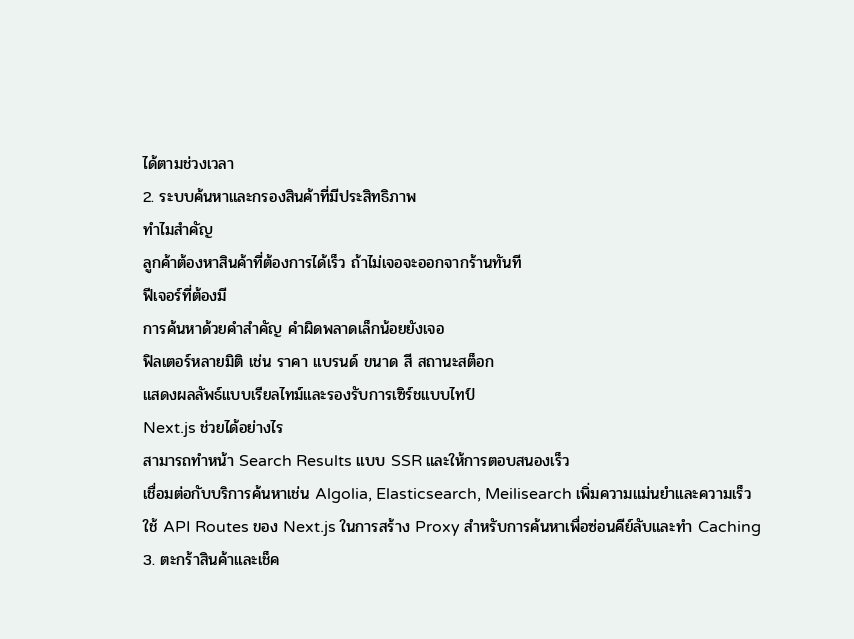ได้ตามช่วงเวลา
2. ระบบค้นหาและกรองสินค้าที่มีประสิทธิภาพ
ทำไมสำคัญ
ลูกค้าต้องหาสินค้าที่ต้องการได้เร็ว ถ้าไม่เจอจะออกจากร้านทันที
ฟีเจอร์ที่ต้องมี
การค้นหาด้วยคำสำคัญ คำผิดพลาดเล็กน้อยยังเจอ
ฟิลเตอร์หลายมิติ เช่น ราคา แบรนด์ ขนาด สี สถานะสต็อก
แสดงผลลัพธ์แบบเรียลไทม์และรองรับการเซิร์ชแบบไทป์
Next.js ช่วยได้อย่างไร
สามารถทำหน้า Search Results แบบ SSR และให้การตอบสนองเร็ว
เชื่อมต่อกับบริการค้นหาเช่น Algolia, Elasticsearch, Meilisearch เพิ่มความแม่นยำและความเร็ว
ใช้ API Routes ของ Next.js ในการสร้าง Proxy สำหรับการค้นหาเพื่อซ่อนคีย์ลับและทำ Caching
3. ตะกร้าสินค้าและเช็ค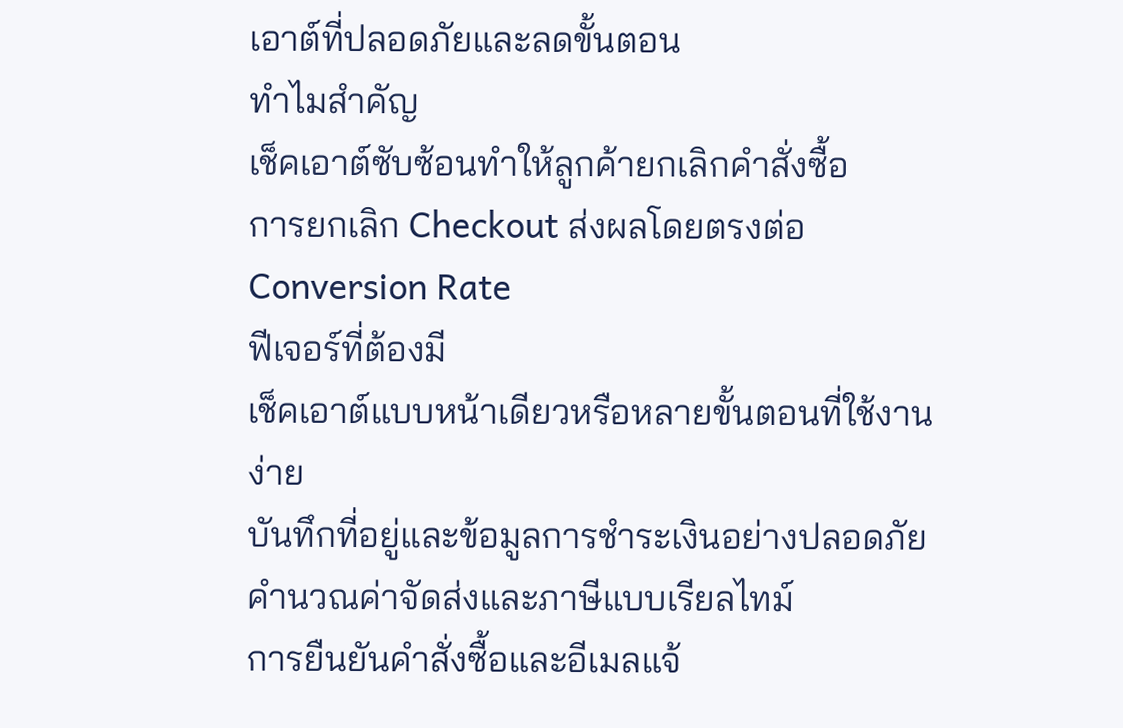เอาต์ที่ปลอดภัยและลดขั้นตอน
ทำไมสำคัญ
เช็คเอาต์ซับซ้อนทำให้ลูกค้ายกเลิกคำสั่งซื้อ
การยกเลิก Checkout ส่งผลโดยตรงต่อ Conversion Rate
ฟีเจอร์ที่ต้องมี
เช็คเอาต์แบบหน้าเดียวหรือหลายขั้นตอนที่ใช้งานง่าย
บันทึกที่อยู่และข้อมูลการชำระเงินอย่างปลอดภัย
คำนวณค่าจัดส่งและภาษีแบบเรียลไทม์
การยืนยันคำสั่งซื้อและอีเมลแจ้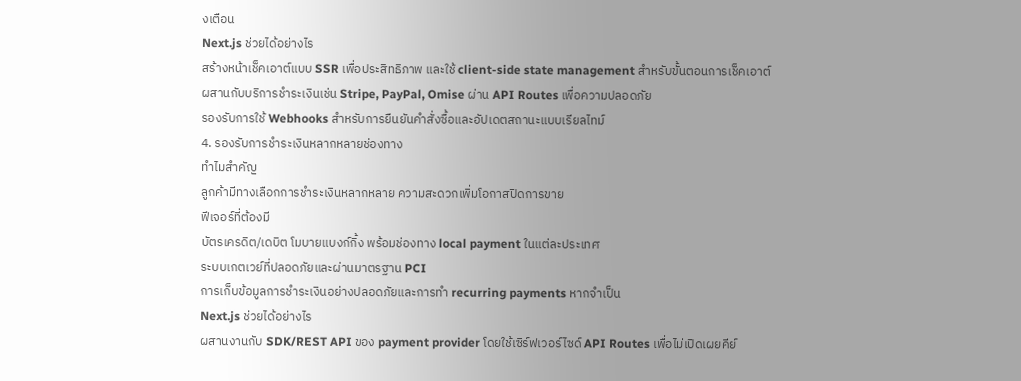งเตือน
Next.js ช่วยได้อย่างไร
สร้างหน้าเช็คเอาต์แบบ SSR เพื่อประสิทธิภาพ และใช้ client-side state management สำหรับขั้นตอนการเช็คเอาต์
ผสานกับบริการชำระเงินเช่น Stripe, PayPal, Omise ผ่าน API Routes เพื่อความปลอดภัย
รองรับการใช้ Webhooks สำหรับการยืนยันคำสั่งซื้อและอัปเดตสถานะแบบเรียลไทม์
4. รองรับการชำระเงินหลากหลายช่องทาง
ทำไมสำคัญ
ลูกค้ามีทางเลือกการชำระเงินหลากหลาย ความสะดวกเพิ่มโอกาสปิดการขาย
ฟีเจอร์ที่ต้องมี
บัตรเครดิต/เดบิต โมบายแบงก์กิ้ง พร้อมช่องทาง local payment ในแต่ละประเทศ
ระบบเกตเวย์ที่ปลอดภัยและผ่านมาตรฐาน PCI
การเก็บข้อมูลการชำระเงินอย่างปลอดภัยและการทำ recurring payments หากจำเป็น
Next.js ช่วยได้อย่างไร
ผสานงานกับ SDK/REST API ของ payment provider โดยใช้เซิร์ฟเวอร์ไซด์ API Routes เพื่อไม่เปิดเผยคีย์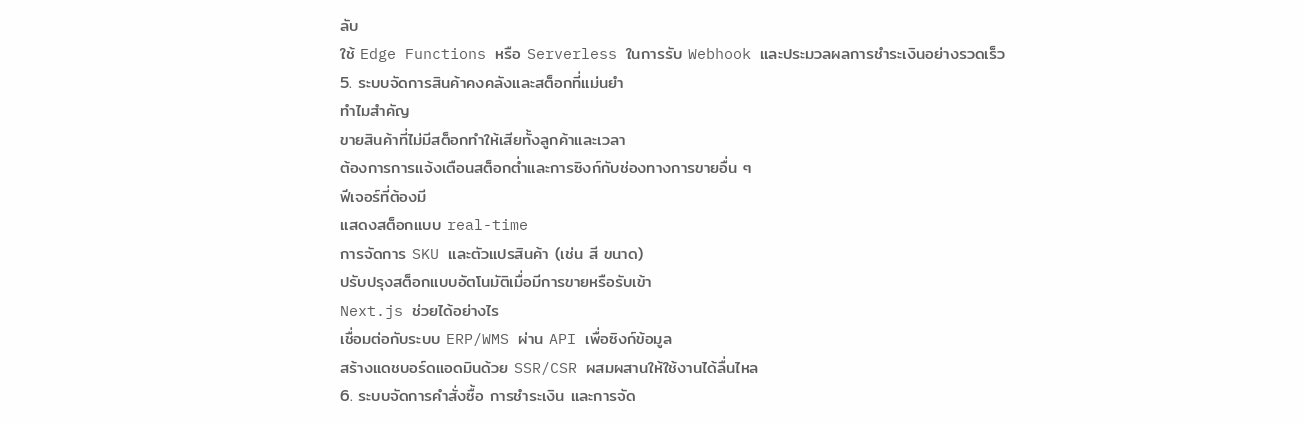ลับ
ใช้ Edge Functions หรือ Serverless ในการรับ Webhook และประมวลผลการชำระเงินอย่างรวดเร็ว
5. ระบบจัดการสินค้าคงคลังและสต็อกที่แม่นยำ
ทำไมสำคัญ
ขายสินค้าที่ไม่มีสต็อกทำให้เสียทั้งลูกค้าและเวลา
ต้องการการแจ้งเตือนสต็อกต่ำและการซิงก์กับช่องทางการขายอื่น ๆ
ฟีเจอร์ที่ต้องมี
แสดงสต็อกแบบ real-time
การจัดการ SKU และตัวแปรสินค้า (เช่น สี ขนาด)
ปรับปรุงสต็อกแบบอัตโนมัติเมื่อมีการขายหรือรับเข้า
Next.js ช่วยได้อย่างไร
เชื่อมต่อกับระบบ ERP/WMS ผ่าน API เพื่อซิงก์ข้อมูล
สร้างแดชบอร์ดแอดมินด้วย SSR/CSR ผสมผสานให้ใช้งานได้ลื่นไหล
6. ระบบจัดการคำสั่งซื้อ การชำระเงิน และการจัด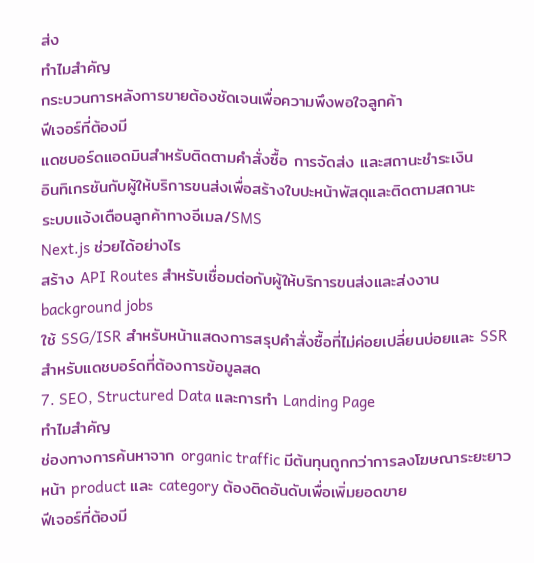ส่ง
ทำไมสำคัญ
กระบวนการหลังการขายต้องชัดเจนเพื่อความพึงพอใจลูกค้า
ฟีเจอร์ที่ต้องมี
แดชบอร์ดแอดมินสำหรับติดตามคำสั่งซื้อ การจัดส่ง และสถานะชำระเงิน
อินทิเกรชันกับผู้ให้บริการขนส่งเพื่อสร้างใบปะหน้าพัสดุและติดตามสถานะ
ระบบแจ้งเตือนลูกค้าทางอีเมล/SMS
Next.js ช่วยได้อย่างไร
สร้าง API Routes สำหรับเชื่อมต่อกับผู้ให้บริการขนส่งและส่งงาน background jobs
ใช้ SSG/ISR สำหรับหน้าแสดงการสรุปคำสั่งซื้อที่ไม่ค่อยเปลี่ยนบ่อยและ SSR สำหรับแดชบอร์ดที่ต้องการข้อมูลสด
7. SEO, Structured Data และการทำ Landing Page
ทำไมสำคัญ
ช่องทางการค้นหาจาก organic traffic มีต้นทุนถูกกว่าการลงโฆษณาระยะยาว
หน้า product และ category ต้องติดอันดับเพื่อเพิ่มยอดขาย
ฟีเจอร์ที่ต้องมี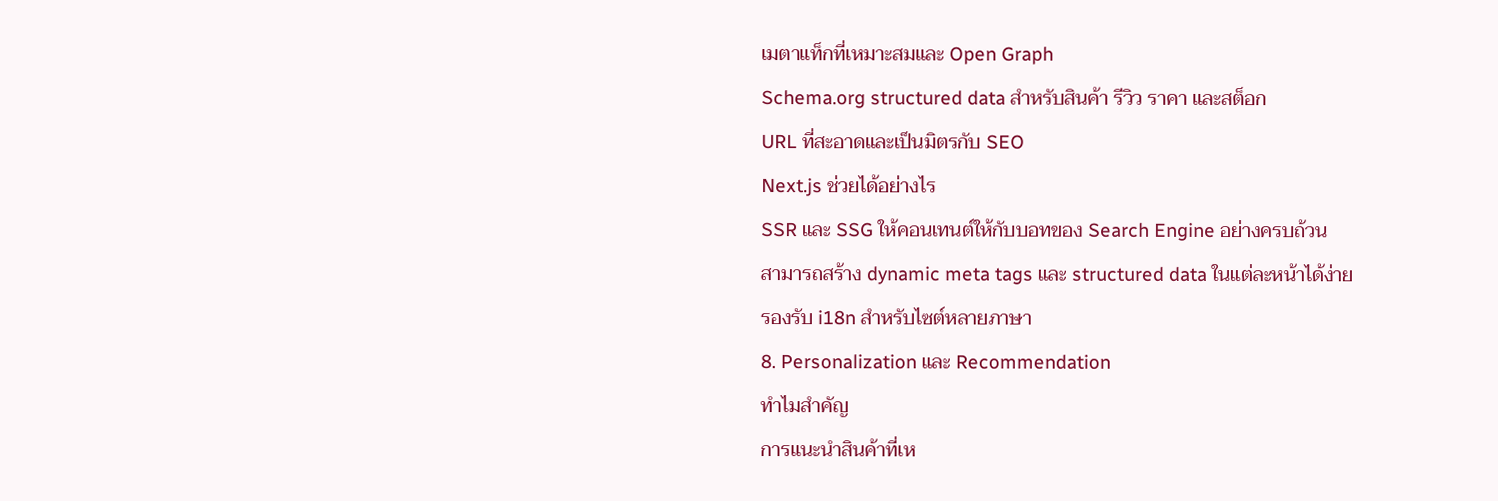เมตาแท็กที่เหมาะสมและ Open Graph
Schema.org structured data สำหรับสินค้า รีวิว ราคา และสต็อก
URL ที่สะอาดและเป็นมิตรกับ SEO
Next.js ช่วยได้อย่างไร
SSR และ SSG ให้คอนเทนต์ให้กับบอทของ Search Engine อย่างครบถ้วน
สามารถสร้าง dynamic meta tags และ structured data ในแต่ละหน้าได้ง่าย
รองรับ i18n สำหรับไซต์หลายภาษา
8. Personalization และ Recommendation
ทำไมสำคัญ
การแนะนำสินค้าที่เห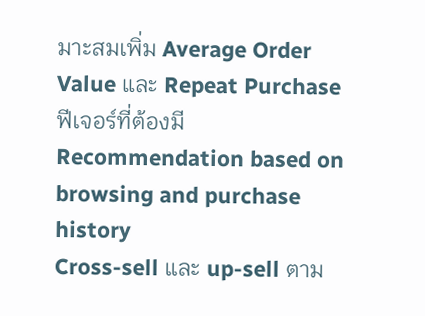มาะสมเพิ่ม Average Order Value และ Repeat Purchase
ฟีเจอร์ที่ต้องมี
Recommendation based on browsing and purchase history
Cross-sell และ up-sell ตาม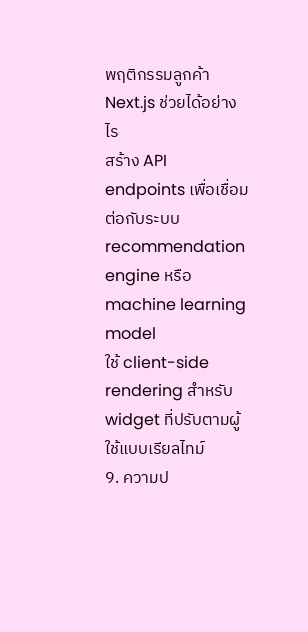พฤติกรรมลูกค้า
Next.js ช่วยได้อย่างไร
สร้าง API endpoints เพื่อเชื่อมต่อกับระบบ recommendation engine หรือ machine learning model
ใช้ client-side rendering สำหรับ widget ที่ปรับตามผู้ใช้แบบเรียลไทม์
9. ความป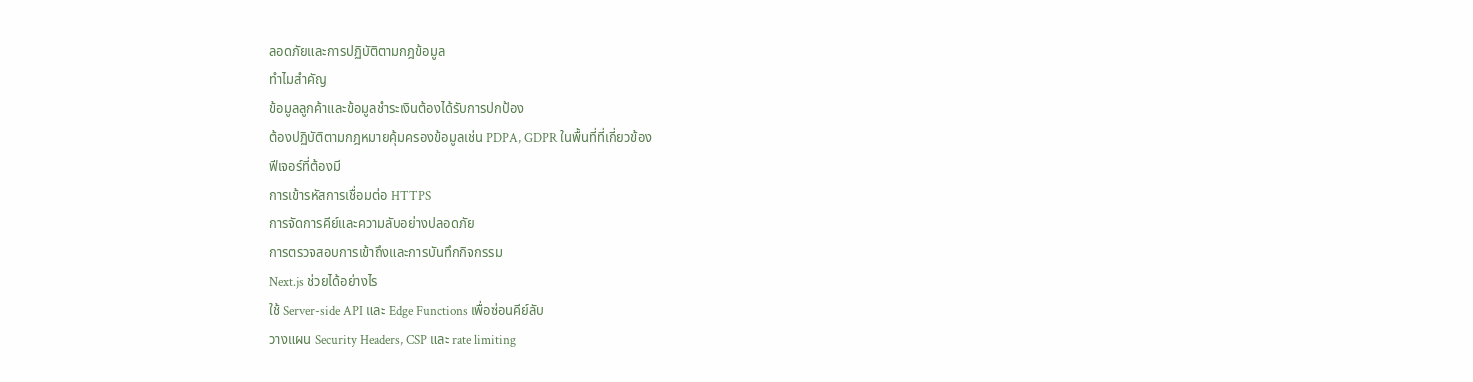ลอดภัยและการปฏิบัติตามกฎข้อมูล
ทำไมสำคัญ
ข้อมูลลูกค้าและข้อมูลชำระเงินต้องได้รับการปกป้อง
ต้องปฏิบัติตามกฎหมายคุ้มครองข้อมูลเช่น PDPA, GDPR ในพื้นที่ที่เกี่ยวข้อง
ฟีเจอร์ที่ต้องมี
การเข้ารหัสการเชื่อมต่อ HTTPS
การจัดการคีย์และความลับอย่างปลอดภัย
การตรวจสอบการเข้าถึงและการบันทึกกิจกรรม
Next.js ช่วยได้อย่างไร
ใช้ Server-side API และ Edge Functions เพื่อซ่อนคีย์ลับ
วางแผน Security Headers, CSP และ rate limiting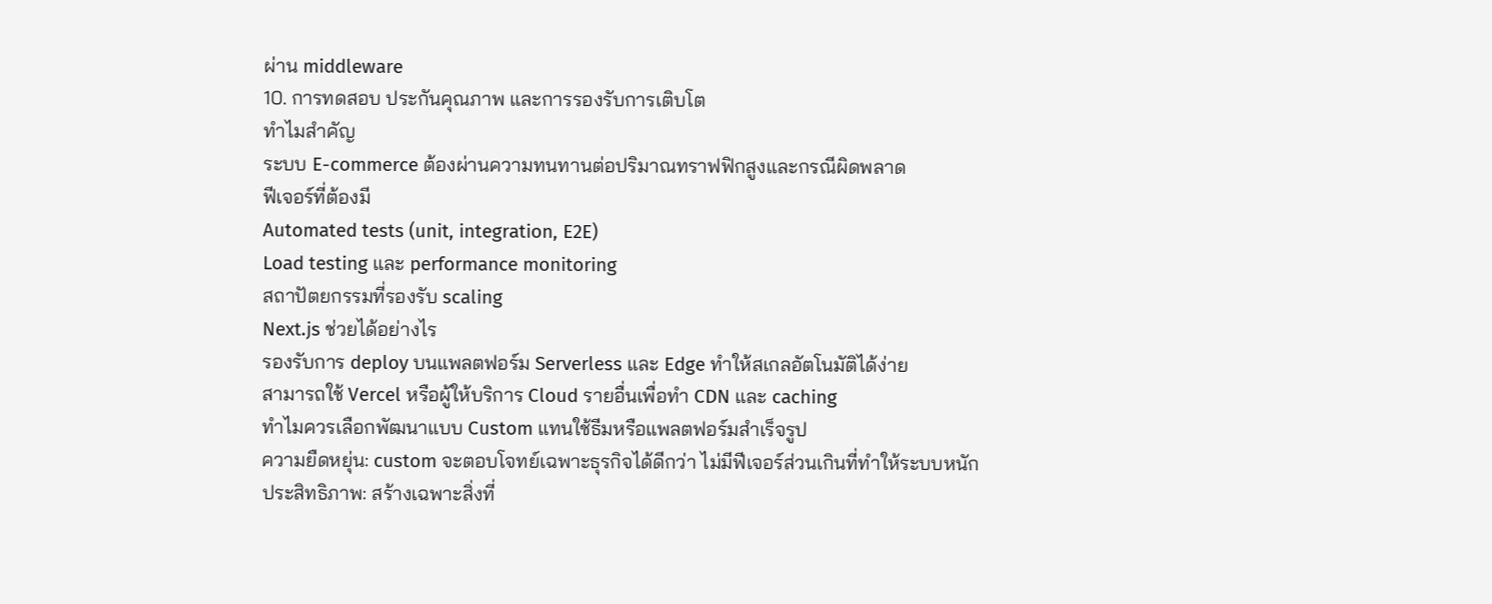ผ่าน middleware
10. การทดสอบ ประกันคุณภาพ และการรองรับการเติบโต
ทำไมสำคัญ
ระบบ E-commerce ต้องผ่านความทนทานต่อปริมาณทราฟฟิกสูงและกรณีผิดพลาด
ฟีเจอร์ที่ต้องมี
Automated tests (unit, integration, E2E)
Load testing และ performance monitoring
สถาปัตยกรรมที่รองรับ scaling
Next.js ช่วยได้อย่างไร
รองรับการ deploy บนแพลตฟอร์ม Serverless และ Edge ทำให้สเกลอัตโนมัติได้ง่าย
สามารถใช้ Vercel หรือผู้ให้บริการ Cloud รายอื่นเพื่อทำ CDN และ caching
ทำไมควรเลือกพัฒนาแบบ Custom แทนใช้ธีมหรือแพลตฟอร์มสำเร็จรูป
ความยืดหยุ่น: custom จะตอบโจทย์เฉพาะธุรกิจได้ดีกว่า ไม่มีฟีเจอร์ส่วนเกินที่ทำให้ระบบหนัก
ประสิทธิภาพ: สร้างเฉพาะสิ่งที่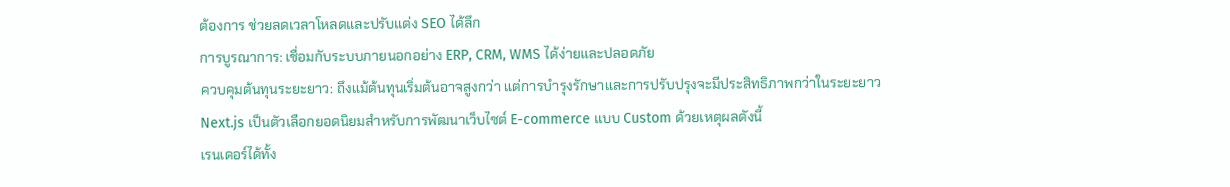ต้องการ ช่วยลดเวลาโหลดและปรับแต่ง SEO ได้ลึก
การบูรณาการ: เชื่อมกับระบบภายนอกอย่าง ERP, CRM, WMS ได้ง่ายและปลอดภัย
ควบคุมต้นทุนระยะยาว: ถึงแม้ต้นทุนเริ่มต้นอาจสูงกว่า แต่การบำรุงรักษาและการปรับปรุงจะมีประสิทธิภาพกว่าในระยะยาว
Next.js เป็นตัวเลือกยอดนิยมสำหรับการพัฒนาเว็บไซต์ E-commerce แบบ Custom ด้วยเหตุผลดังนี้
เรนเดอร์ได้ทั้ง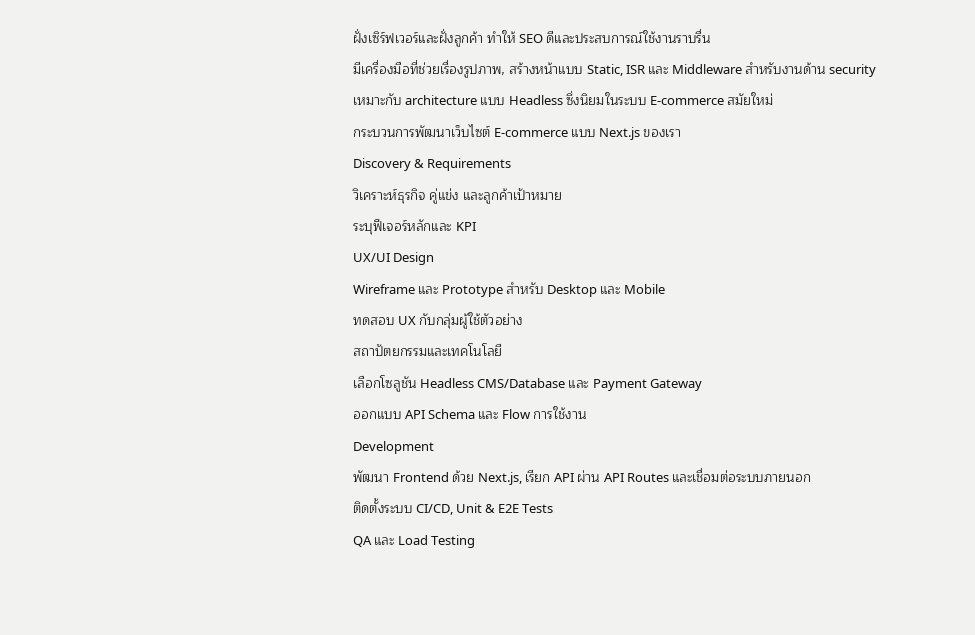ฝั่งเซิร์ฟเวอร์และฝั่งลูกค้า ทำให้ SEO ดีและประสบการณ์ใช้งานราบรื่น
มีเครื่องมือที่ช่วยเรื่องรูปภาพ, สร้างหน้าแบบ Static, ISR และ Middleware สำหรับงานด้าน security
เหมาะกับ architecture แบบ Headless ซึ่งนิยมในระบบ E-commerce สมัยใหม่
กระบวนการพัฒนาเว็บไซต์ E-commerce แบบ Next.js ของเรา
Discovery & Requirements
วิเคราะห์ธุรกิจ คู่แข่ง และลูกค้าเป้าหมาย
ระบุฟีเจอร์หลักและ KPI
UX/UI Design
Wireframe และ Prototype สำหรับ Desktop และ Mobile
ทดสอบ UX กับกลุ่มผู้ใช้ตัวอย่าง
สถาปัตยกรรมและเทคโนโลยี
เลือกโซลูชัน Headless CMS/Database และ Payment Gateway
ออกแบบ API Schema และ Flow การใช้งาน
Development
พัฒนา Frontend ด้วย Next.js, เรียก API ผ่าน API Routes และเชื่อมต่อระบบภายนอก
ติดตั้งระบบ CI/CD, Unit & E2E Tests
QA และ Load Testing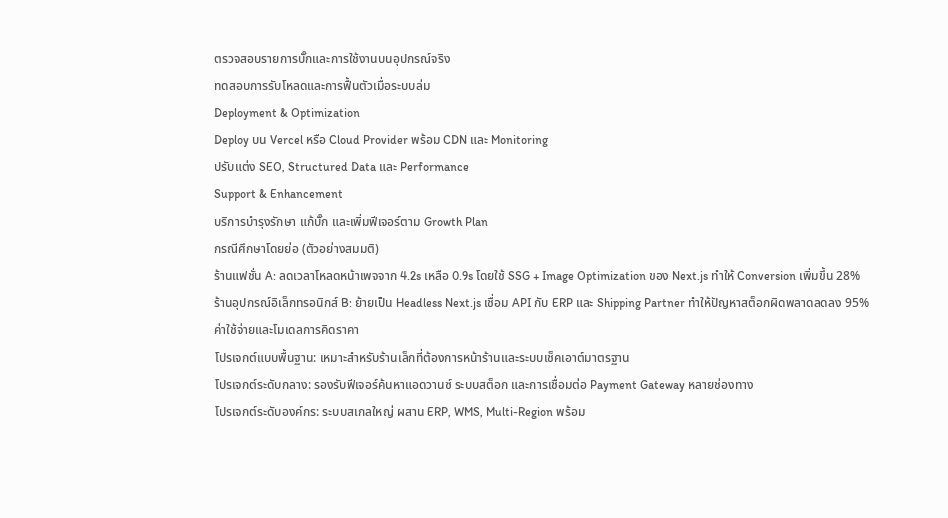ตรวจสอบรายการบั๊กและการใช้งานบนอุปกรณ์จริง
ทดสอบการรับโหลดและการฟื้นตัวเมื่อระบบล่ม
Deployment & Optimization
Deploy บน Vercel หรือ Cloud Provider พร้อม CDN และ Monitoring
ปรับแต่ง SEO, Structured Data และ Performance
Support & Enhancement
บริการบำรุงรักษา แก้บั๊ก และเพิ่มฟีเจอร์ตาม Growth Plan
กรณีศึกษาโดยย่อ (ตัวอย่างสมมติ)
ร้านแฟชั่น A: ลดเวลาโหลดหน้าเพจจาก 4.2s เหลือ 0.9s โดยใช้ SSG + Image Optimization ของ Next.js ทำให้ Conversion เพิ่มขึ้น 28%
ร้านอุปกรณ์อิเล็กทรอนิกส์ B: ย้ายเป็น Headless Next.js เชื่อม API กับ ERP และ Shipping Partner ทำให้ปัญหาสต็อกผิดพลาดลดลง 95%
ค่าใช้จ่ายและโมเดลการคิดราคา
โปรเจกต์แบบพื้นฐาน: เหมาะสำหรับร้านเล็กที่ต้องการหน้าร้านและระบบเช็คเอาต์มาตรฐาน
โปรเจกต์ระดับกลาง: รองรับฟีเจอร์ค้นหาแอดวานซ์ ระบบสต็อก และการเชื่อมต่อ Payment Gateway หลายช่องทาง
โปรเจกต์ระดับองค์กร: ระบบสเกลใหญ่ ผสาน ERP, WMS, Multi-Region พร้อม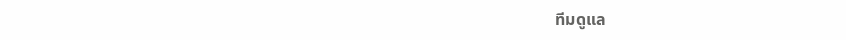ทีมดูแล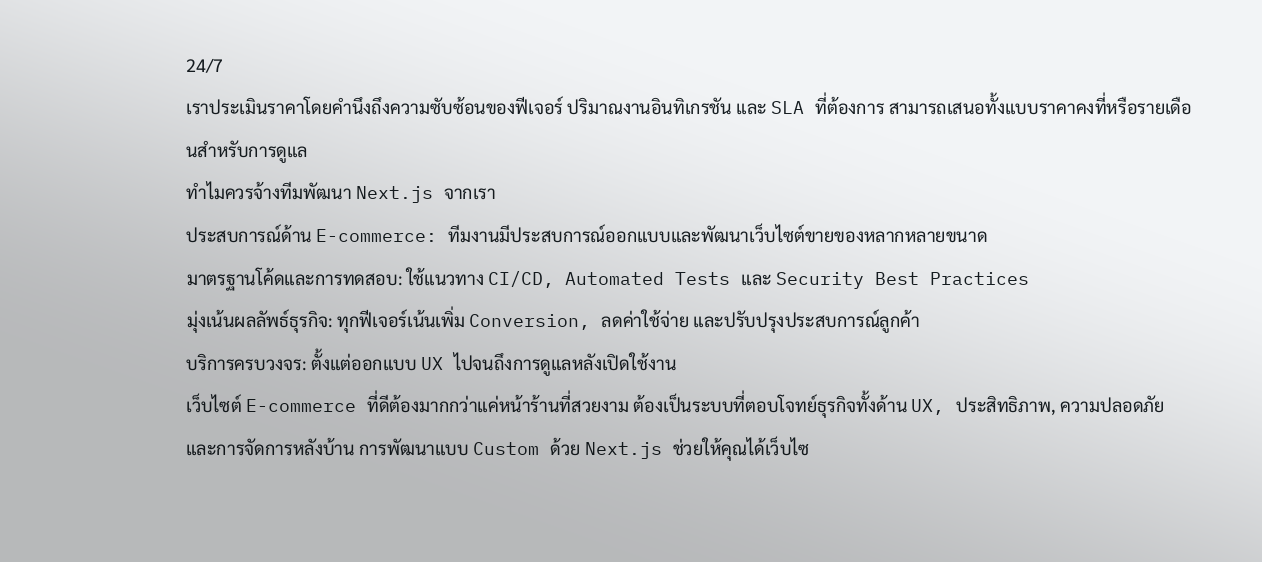24/7
เราประเมินราคาโดยคำนึงถึงความซับซ้อนของฟีเจอร์ ปริมาณงานอินทิเกรชัน และ SLA ที่ต้องการ สามารถเสนอทั้งแบบราคาคงที่หรือรายเดือนสำหรับการดูแล
ทำไมควรจ้างทีมพัฒนา Next.js จากเรา
ประสบการณ์ด้าน E-commerce: ทีมงานมีประสบการณ์ออกแบบและพัฒนาเว็บไซต์ขายของหลากหลายขนาด
มาตรฐานโค้ดและการทดสอบ: ใช้แนวทาง CI/CD, Automated Tests และ Security Best Practices
มุ่งเน้นผลลัพธ์ธุรกิจ: ทุกฟีเจอร์เน้นเพิ่ม Conversion, ลดค่าใช้จ่าย และปรับปรุงประสบการณ์ลูกค้า
บริการครบวงจร: ตั้งแต่ออกแบบ UX ไปจนถึงการดูแลหลังเปิดใช้งาน
เว็บไซต์ E-commerce ที่ดีต้องมากกว่าแค่หน้าร้านที่สวยงาม ต้องเป็นระบบที่ตอบโจทย์ธุรกิจทั้งด้าน UX, ประสิทธิภาพ, ความปลอดภัย และการจัดการหลังบ้าน การพัฒนาแบบ Custom ด้วย Next.js ช่วยให้คุณได้เว็บไซ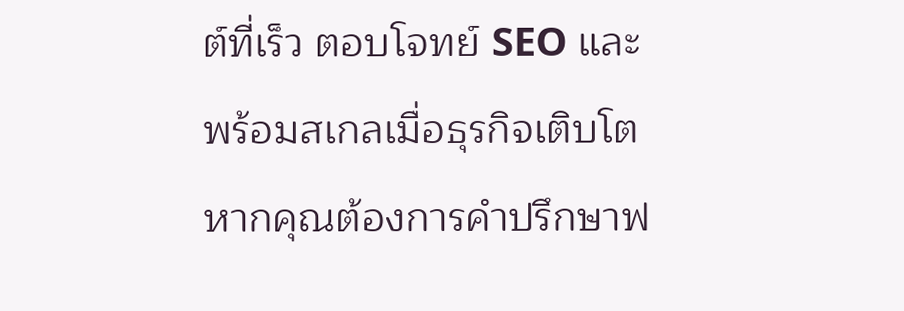ต์ที่เร็ว ตอบโจทย์ SEO และพร้อมสเกลเมื่อธุรกิจเติบโต
หากคุณต้องการคำปรึกษาฟ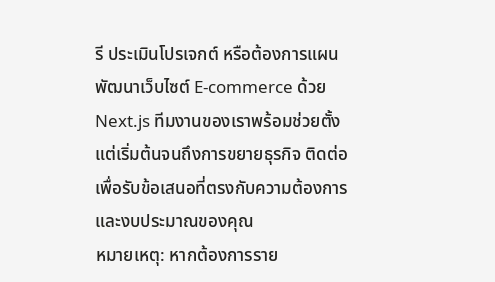รี ประเมินโปรเจกต์ หรือต้องการแผนพัฒนาเว็บไซต์ E-commerce ด้วย Next.js ทีมงานของเราพร้อมช่วยตั้งแต่เริ่มต้นจนถึงการขยายธุรกิจ ติดต่อเพื่อรับข้อเสนอที่ตรงกับความต้องการและงบประมาณของคุณ
หมายเหตุ: หากต้องการราย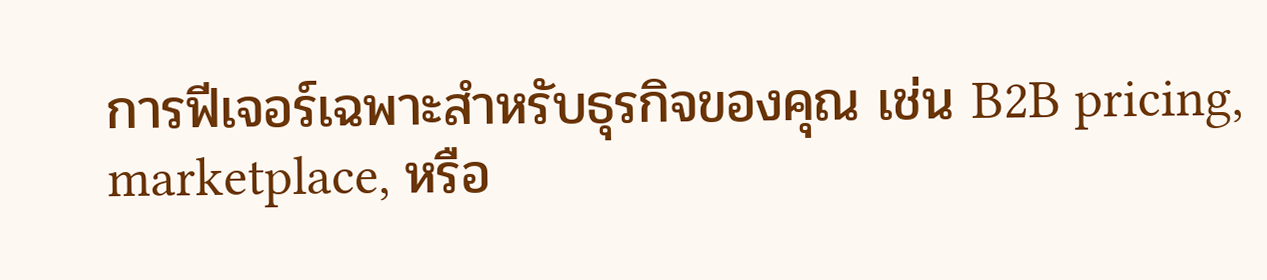การฟีเจอร์เฉพาะสำหรับธุรกิจของคุณ เช่น B2B pricing, marketplace, หรือ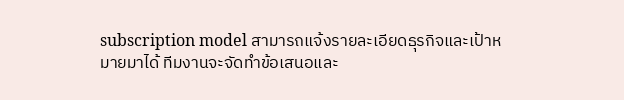subscription model สามารถแจ้งรายละเอียดธุรกิจและเป้าหมายมาได้ ทีมงานจะจัดทำข้อเสนอและ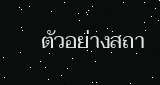ตัวอย่างสถา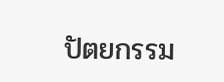ปัตยกรรม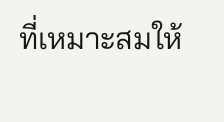ที่เหมาะสมให้